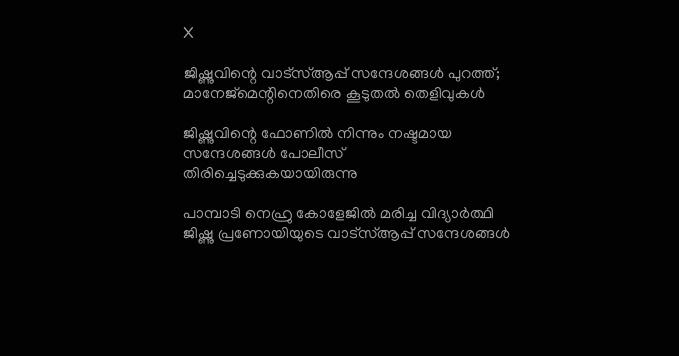X

ജിഷ്ണുവിന്റെ വാട്‌സ്ആപ്പ് സന്ദേശങ്ങള്‍ പുറത്ത്; മാനേജ്‌മെന്റിനെതിരെ കൂടുതല്‍ തെളിവുകള്‍

ജിഷ്ണുവിന്റെ ഫോണില്‍ നിന്നും നഷ്ടമായ സന്ദേശങ്ങള്‍ പോലീസ് തിരിച്ചെടുക്കുകയായിരുന്നു

പാമ്പാടി നെഹ്രു കോളേജില്‍ മരിച്ച വിദ്യാര്‍ത്ഥി ജിഷ്ണു പ്രണോയിയുടെ വാട്‌സ്ആപ്പ് സന്ദേശങ്ങള്‍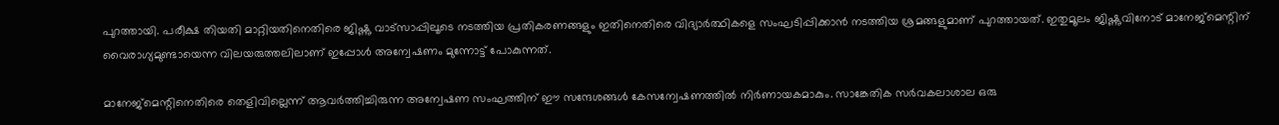പുറത്തായി. പരീക്ഷ തിയതി മാറ്റിയതിനെതിരെ ജിഷ്ണു വാട്‌സാപ്പിലൂടെ നടത്തിയ പ്രതികരണങ്ങളും ഇതിനെതിരെ വിദ്യാര്‍ത്ഥികളെ സംഘടിപ്പിക്കാന്‍ നടത്തിയ ശ്രമങ്ങളുമാണ് പുറത്തായത്. ഇതുമൂലം ജിഷ്ണുവിനോട് മാനേജ്‌മെന്റിന് വൈരാഗ്യമുണ്ടായെന്ന വിലയരുത്തലിലാണ് ഇപ്പോള്‍ അന്വേഷണം മുന്നോട്ട് പോകുന്നത്.

മാനേജ്‌മെന്റിനെതിരെ തെളിവില്ലെന്ന് ആവര്‍ത്തിച്ചിരുന്ന അന്വേഷണ സംഘത്തിന് ഈ സന്ദേശങ്ങള്‍ കേസന്വേഷണത്തില്‍ നിര്‍ണായകമാകും. സാങ്കേതിക സര്‍വകലാശാല ഒരു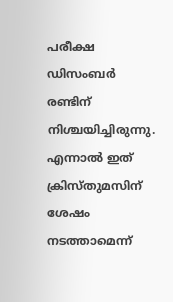പരീക്ഷ ഡിസംബര്‍ രണ്ടിന് നിശ്ചയിച്ചിരുന്നു. എന്നാല്‍ ഇത് ക്രിസ്തുമസിന് ശേഷം നടത്താമെന്ന്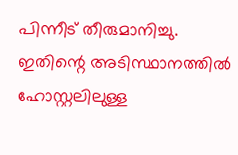പിന്നീട് തീരുമാനിച്ചു. ഇതിന്റെ അടിസ്ഥാനത്തില്‍ ഹോസ്റ്റലിലുള്ള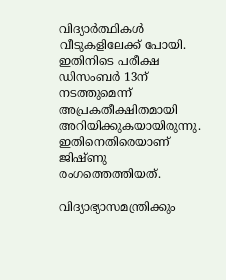വിദ്യാര്‍ത്ഥികള്‍ വീടുകളിലേക്ക് പോയി. ഇതിനിടെ പരീക്ഷ ഡിസംബര്‍ 13ന് നടത്തുമെന്ന് അപ്രകതീക്ഷിതമായി അറിയിക്കുകയായിരുന്നു. ഇതിനെതിരെയാണ് ജിഷ്ണു രംഗത്തെത്തിയത്.

വിദ്യാഭ്യാസമന്ത്രിക്കും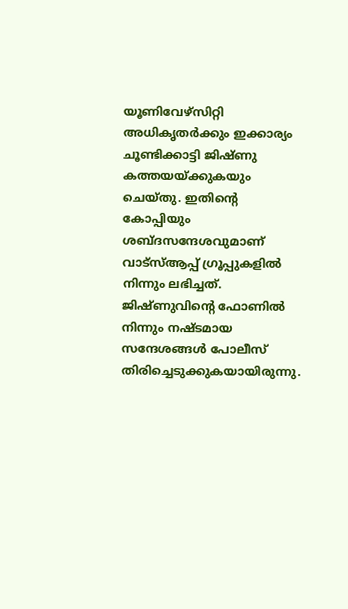യൂണിവേഴ്‌സിറ്റി അധികൃതര്‍ക്കും ഇക്കാര്യം ചൂണ്ടിക്കാട്ടി ജിഷ്ണു കത്തയയ്ക്കുകയും ചെയ്തു. ഇതിന്റെ കോപ്പിയും ശബ്ദസന്ദേശവുമാണ് വാട്‌സ്ആപ്പ് ഗ്രൂപ്പുകളില്‍ നിന്നും ലഭിച്ചത്. ജിഷ്ണുവിന്റെ ഫോണില്‍ നിന്നും നഷ്ടമായ സന്ദേശങ്ങള്‍ പോലീസ് തിരിച്ചെടുക്കുകയായിരുന്നു.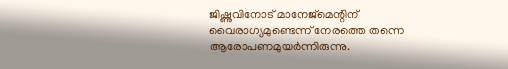ജിഷ്ണുവിനോട് മാനേജ്‌മെന്റിന് വൈരാഗ്യമുണ്ടെന്ന് നേരത്തെ തന്നെ ആരോപണമുയര്‍ന്നിരുന്നു.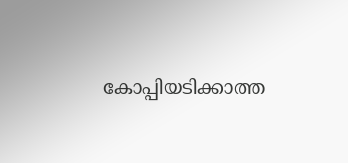കോപ്പിയടിക്കാത്ത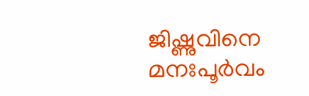ജിഷ്ണുവിനെ മനഃപൂര്‍വം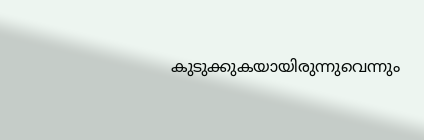കുടുക്കുകയായിരുന്നുവെന്നും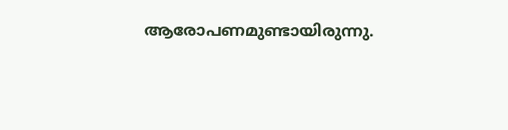ആരോപണമുണ്ടായിരുന്നു.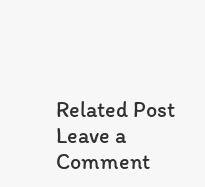Related Post
Leave a Comment